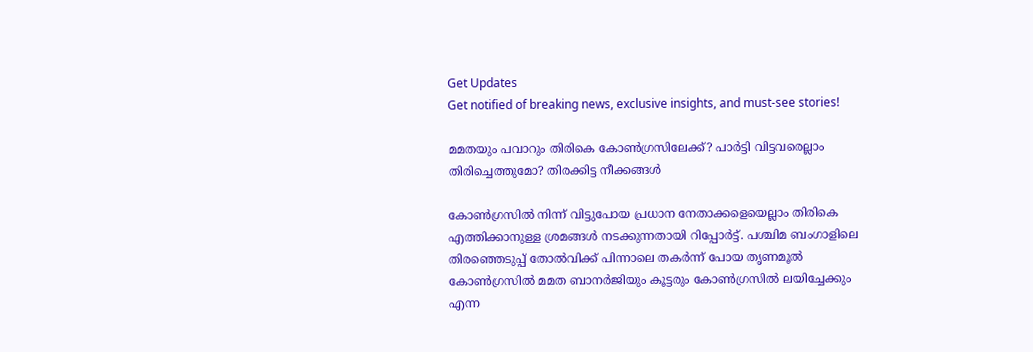Get Updates
Get notified of breaking news, exclusive insights, and must-see stories!

മമതയും പവാറും തിരികെ കോണ്‍ഗ്രസിലേക്ക്? പാര്‍ട്ടി വിട്ടവരെല്ലാം തിരിച്ചെത്തുമോ? തിരക്കിട്ട നീക്കങ്ങള്‍

കോണ്‍ഗ്രസില്‍ നിന്ന് വിട്ടുപോയ പ്രധാന നേതാക്കളെയെല്ലാം തിരികെ എത്തിക്കാനുള്ള ശ്രമങ്ങള്‍ നടക്കുന്നതായി റിപ്പോര്‍ട്ട്. പശ്ചിമ ബംഗാളിലെ തിരഞ്ഞെടുപ്പ് തോല്‍വിക്ക് പിന്നാലെ തകര്‍ന്ന് പോയ തൃണമൂല്‍ കോണ്‍ഗ്രസില്‍ മമത ബാനര്‍ജിയും കൂട്ടരും കോണ്‍ഗ്രസില്‍ ലയിച്ചേക്കും എന്ന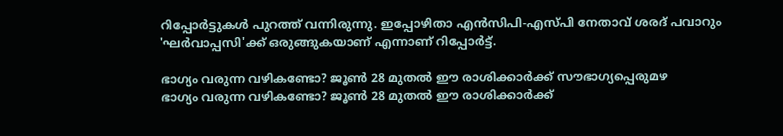റിപ്പോര്‍ട്ടുകള്‍ പുറത്ത് വന്നിരുന്നു. ഇപ്പോഴിതാ എന്‍സിപി-എസ്പി നേതാവ് ശരദ് പവാറും 'ഘര്‍വാപ്പസി'ക്ക് ഒരുങ്ങുകയാണ് എന്നാണ് റിപ്പോര്‍ട്ട്.

ഭാഗ്യം വരുന്ന വഴികണ്ടോ? ജൂണ്‍ 28 മുതല്‍ ഈ രാശിക്കാര്‍ക്ക് സൗഭാഗ്യപ്പെരുമഴ
ഭാഗ്യം വരുന്ന വഴികണ്ടോ? ജൂണ്‍ 28 മുതല്‍ ഈ രാശിക്കാര്‍ക്ക്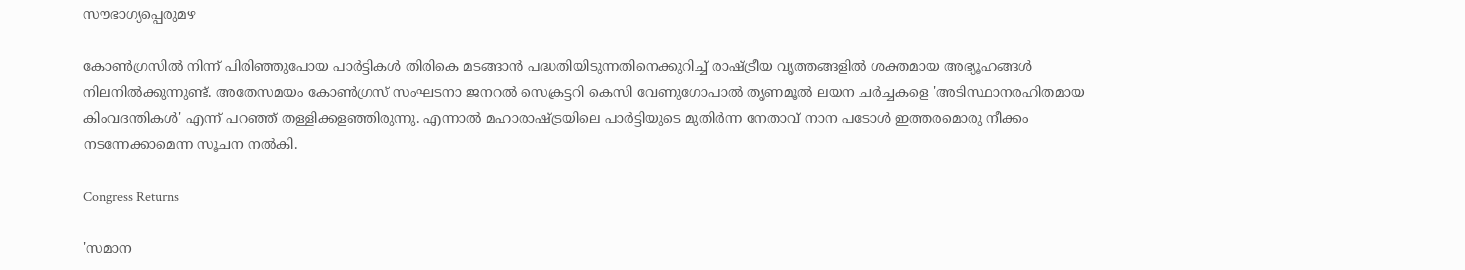സൗഭാഗ്യപ്പെരുമഴ

കോണ്‍ഗ്രസില്‍ നിന്ന് പിരിഞ്ഞുപോയ പാര്‍ട്ടികള്‍ തിരികെ മടങ്ങാന്‍ പദ്ധതിയിടുന്നതിനെക്കുറിച്ച് രാഷ്ട്രീയ വൃത്തങ്ങളില്‍ ശക്തമായ അഭ്യൂഹങ്ങള്‍ നിലനില്‍ക്കുന്നുണ്ട്. അതേസമയം കോണ്‍ഗ്രസ് സംഘടനാ ജനറല്‍ സെക്രട്ടറി കെസി വേണുഗോപാല്‍ തൃണമൂല്‍ ലയന ചര്‍ച്ചകളെ 'അടിസ്ഥാനരഹിതമായ കിംവദന്തികള്‍' എന്ന് പറഞ്ഞ് തള്ളിക്കളഞ്ഞിരുന്നു. എന്നാല്‍ മഹാരാഷ്ട്രയിലെ പാര്‍ട്ടിയുടെ മുതിര്‍ന്ന നേതാവ് നാന പടോള്‍ ഇത്തരമൊരു നീക്കം നടന്നേക്കാമെന്ന സൂചന നല്‍കി.

Congress Returns

'സമാന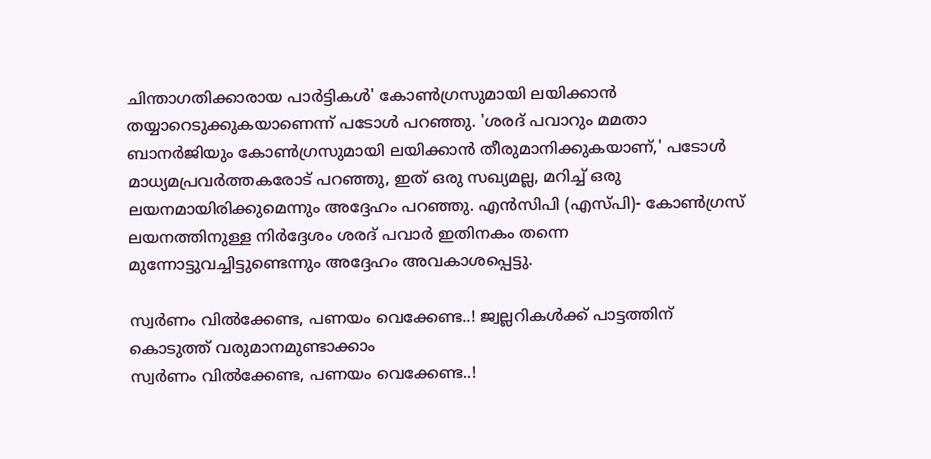ചിന്താഗതിക്കാരായ പാര്‍ട്ടികള്‍' കോണ്‍ഗ്രസുമായി ലയിക്കാന്‍ തയ്യാറെടുക്കുകയാണെന്ന് പടോള്‍ പറഞ്ഞു. 'ശരദ് പവാറും മമതാ ബാനര്‍ജിയും കോണ്‍ഗ്രസുമായി ലയിക്കാന്‍ തീരുമാനിക്കുകയാണ്,' പടോള്‍ മാധ്യമപ്രവര്‍ത്തകരോട് പറഞ്ഞു, ഇത് ഒരു സഖ്യമല്ല, മറിച്ച് ഒരു ലയനമായിരിക്കുമെന്നും അദ്ദേഹം പറഞ്ഞു. എന്‍സിപി (എസ്പി)- കോണ്‍ഗ്രസ് ലയനത്തിനുള്ള നിര്‍ദ്ദേശം ശരദ് പവാര്‍ ഇതിനകം തന്നെ മുന്നോട്ടുവച്ചിട്ടുണ്ടെന്നും അദ്ദേഹം അവകാശപ്പെട്ടു.

സ്വര്‍ണം വില്‍ക്കേണ്ട, പണയം വെക്കേണ്ട..! ജ്വല്ലറികള്‍ക്ക് പാട്ടത്തിന് കൊടുത്ത് വരുമാനമുണ്ടാക്കാം
സ്വര്‍ണം വില്‍ക്കേണ്ട, പണയം വെക്കേണ്ട..!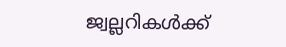ജ്വല്ലറികള്‍ക്ക്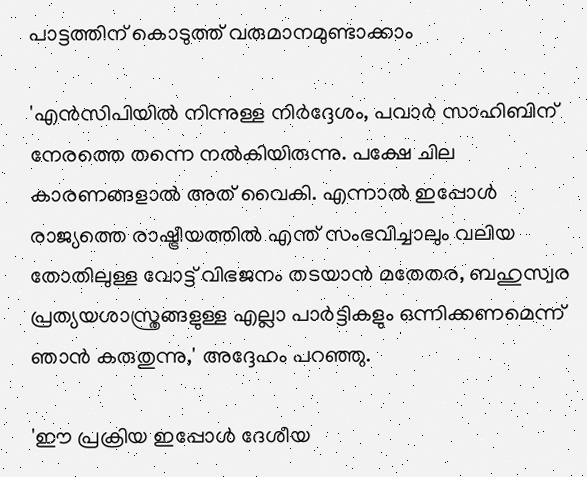പാട്ടത്തിന് കൊടുത്ത് വരുമാനമുണ്ടാക്കാം

'എന്‍സിപിയില്‍ നിന്നുള്ള നിര്‍ദ്ദേശം, പവാര്‍ സാഹിബിന് നേരത്തെ തന്നെ നല്‍കിയിരുന്നു. പക്ഷേ ചില കാരണങ്ങളാല്‍ അത് വൈകി. എന്നാല്‍ ഇപ്പോള്‍ രാജ്യത്തെ രാഷ്ട്രീയത്തില്‍ എന്ത് സംഭവിച്ചാലും വലിയ തോതിലുള്ള വോട്ട് വിഭജനം തടയാന്‍ മതേതര, ബഹുസ്വര പ്രത്യയശാസ്ത്രങ്ങളുള്ള എല്ലാ പാര്‍ട്ടികളും ഒന്നിക്കണമെന്ന് ഞാന്‍ കരുതുന്നു,' അദ്ദേഹം പറഞ്ഞു.

'ഈ പ്രക്രിയ ഇപ്പോള്‍ ദേശീയ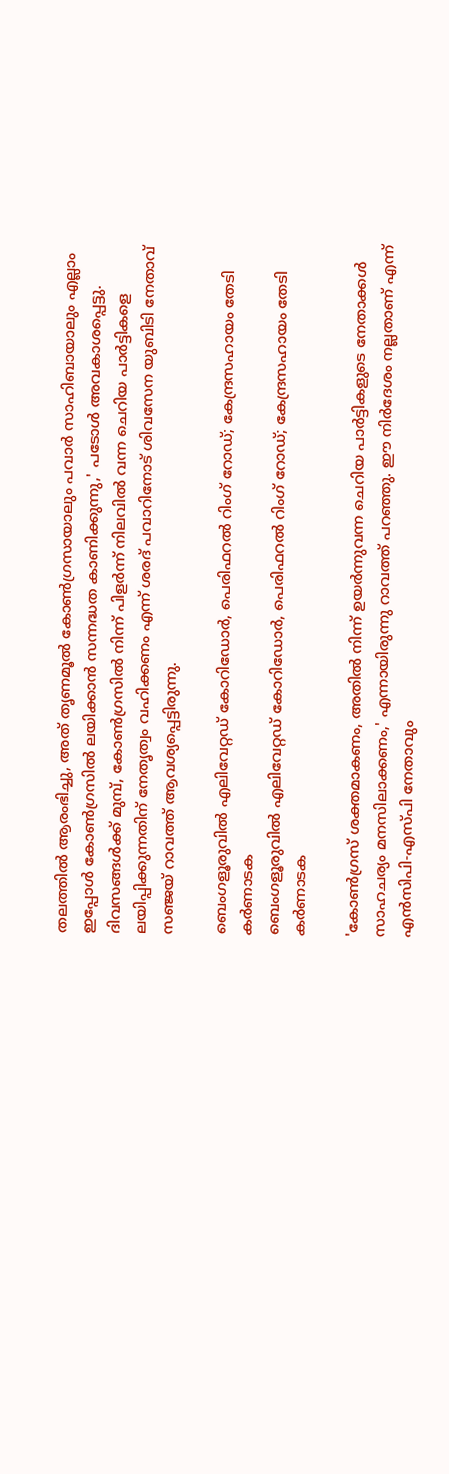തലത്തില്‍ ആരംഭിച്ചു, അത് തൃണമൂല്‍ കോണ്‍ഗ്രസായാലും പവാര്‍ സാഹിബായാലും എല്ലാം ഇപ്പോള്‍ കോണ്‍ഗ്രസില്‍ ലയിക്കാന്‍ സന്നദ്ധത കാണിക്കുന്നു,' പടോള്‍ അവകാശപ്പെട്ടു. ദിവസങ്ങള്‍ക്ക് മുമ്പ്, കോണ്‍ഗ്രസില്‍ നിന്ന് പിളര്‍ന്ന് നിലവില്‍ വന്ന ചെറിയ പാര്‍ട്ടികളെ ലയിപ്പിക്കുന്നതിന് നേതൃത്വം വഹിക്കണം എന്ന് ശരദ് പവാറിനോട് ശിവസേന യുബിടി നേതാവ് സഞ്ജയ് റാവത്ത് ആവശ്യപ്പെട്ടിരുന്നു.

ബെംഗളൂരുവില്‍ എലിവേറ്റഡ് കോറിഡോര്‍, പെരിഫറല്‍ റിംഗ് റോഡ്; കേന്ദ്രസഹായം തേടി കര്‍ണാടക
ബെംഗളൂരുവില്‍ എലിവേറ്റഡ് കോറിഡോര്‍, പെരിഫറല്‍ റിംഗ് റോഡ്; കേന്ദ്രസഹായം തേടി കര്‍ണാടക

'കോണ്‍ഗ്രസ് ശക്തമാകണം, അതില്‍ നിന്ന് ഉയര്‍ന്നുവന്ന ചെറിയ പാര്‍ട്ടികളുടെ നേതാക്കള്‍ സാഹചര്യം മനസിലാക്കണം,' എന്നായിരുന്നു റാവത്ത് പറഞ്ഞു. ഈ നിര്‍ദേശം നല്ലതാണ് എന്ന് എന്‍സിപി-എസ്പി നേതാവും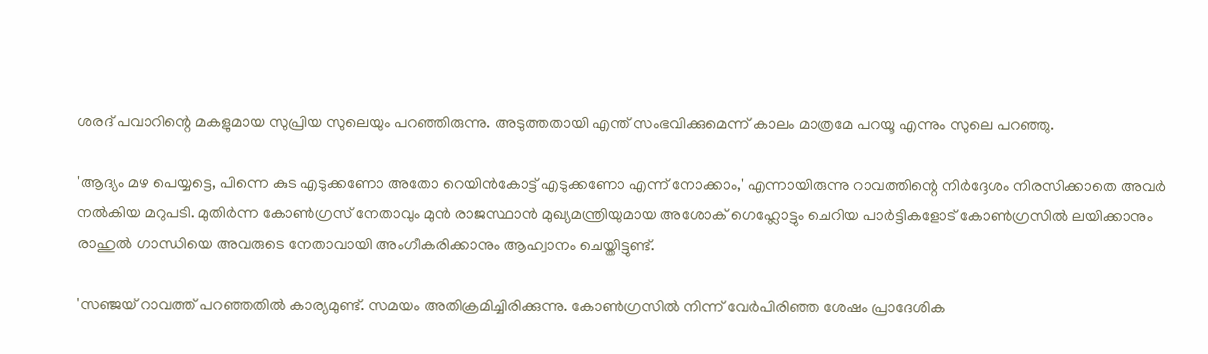ശരദ് പവാറിന്റെ മകളുമായ സുപ്രിയ സുലെയും പറഞ്ഞിരുന്നു. അടുത്തതായി എന്ത് സംഭവിക്കുമെന്ന് കാലം മാത്രമേ പറയൂ എന്നും സുലെ പറഞ്ഞു.

'ആദ്യം മഴ പെയ്യട്ടെ, പിന്നെ കുട എടുക്കണോ അതോ റെയിന്‍കോട്ട് എടുക്കണോ എന്ന് നോക്കാം,' എന്നായിരുന്നു റാവത്തിന്റെ നിര്‍ദ്ദേശം നിരസിക്കാതെ അവര്‍ നല്‍കിയ മറുപടി. മുതിര്‍ന്ന കോണ്‍ഗ്രസ് നേതാവും മുന്‍ രാജസ്ഥാന്‍ മുഖ്യമന്ത്രിയുമായ അശോക് ഗെഹ്ലോട്ടും ചെറിയ പാര്‍ട്ടികളോട് കോണ്‍ഗ്രസില്‍ ലയിക്കാനും രാഹുല്‍ ഗാന്ധിയെ അവരുടെ നേതാവായി അംഗീകരിക്കാനും ആഹ്വാനം ചെയ്തിട്ടുണ്ട്.

'സഞ്ജയ് റാവത്ത് പറഞ്ഞതില്‍ കാര്യമുണ്ട്. സമയം അതിക്രമിച്ചിരിക്കുന്നു. കോണ്‍ഗ്രസില്‍ നിന്ന് വേര്‍പിരിഞ്ഞ ശേഷം പ്രാദേശിക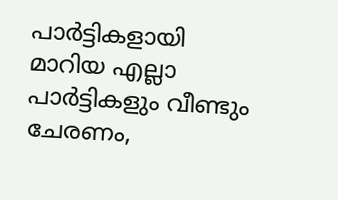പാര്‍ട്ടികളായി മാറിയ എല്ലാ പാര്‍ട്ടികളും വീണ്ടും ചേരണം,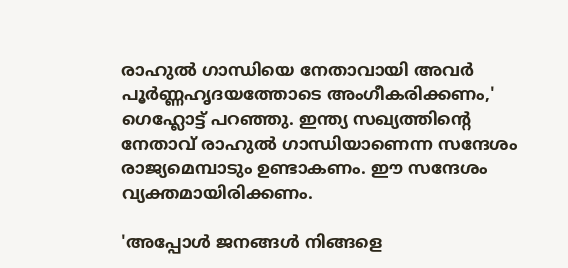രാഹുല്‍ ഗാന്ധിയെ നേതാവായി അവര്‍ പൂര്‍ണ്ണഹൃദയത്തോടെ അംഗീകരിക്കണം,' ഗെഹ്ലോട്ട് പറഞ്ഞു. ഇന്ത്യ സഖ്യത്തിന്റെ നേതാവ് രാഹുല്‍ ഗാന്ധിയാണെന്ന സന്ദേശം രാജ്യമെമ്പാടും ഉണ്ടാകണം. ഈ സന്ദേശം വ്യക്തമായിരിക്കണം.

'അപ്പോള്‍ ജനങ്ങള്‍ നിങ്ങളെ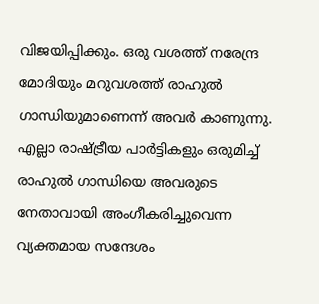വിജയിപ്പിക്കും. ഒരു വശത്ത് നരേന്ദ്ര മോദിയും മറുവശത്ത് രാഹുല്‍ ഗാന്ധിയുമാണെന്ന് അവര്‍ കാണുന്നു. എല്ലാ രാഷ്ട്രീയ പാര്‍ട്ടികളും ഒരുമിച്ച് രാഹുല്‍ ഗാന്ധിയെ അവരുടെ നേതാവായി അംഗീകരിച്ചുവെന്ന വ്യക്തമായ സന്ദേശം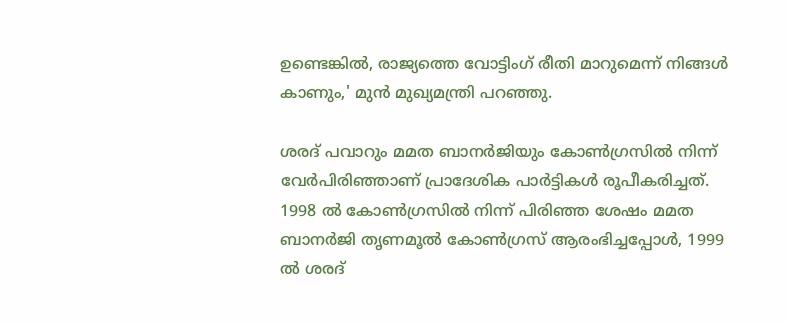ഉണ്ടെങ്കില്‍, രാജ്യത്തെ വോട്ടിംഗ് രീതി മാറുമെന്ന് നിങ്ങള്‍ കാണും,' മുന്‍ മുഖ്യമന്ത്രി പറഞ്ഞു.

ശരദ് പവാറും മമത ബാനര്‍ജിയും കോണ്‍ഗ്രസില്‍ നിന്ന് വേര്‍പിരിഞ്ഞാണ് പ്രാദേശിക പാര്‍ട്ടികള്‍ രൂപീകരിച്ചത്. 1998 ല്‍ കോണ്‍ഗ്രസില്‍ നിന്ന് പിരിഞ്ഞ ശേഷം മമത ബാനര്‍ജി തൃണമൂല്‍ കോണ്‍ഗ്രസ് ആരംഭിച്ചപ്പോള്‍, 1999 ല്‍ ശരദ്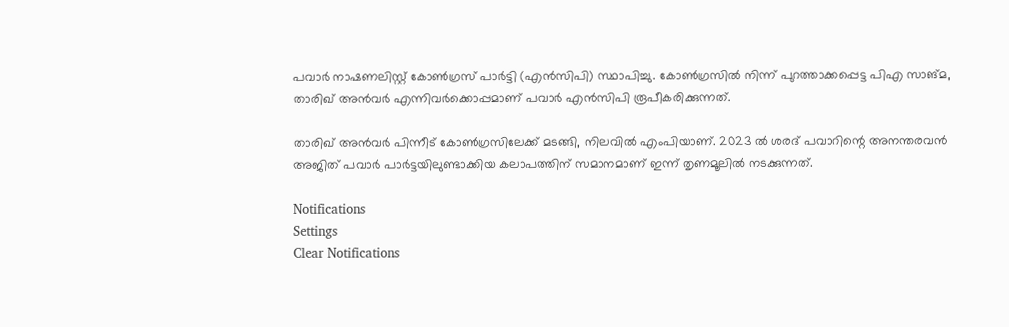പവാര്‍ നാഷണലിസ്റ്റ് കോണ്‍ഗ്രസ് പാര്‍ട്ടി (എന്‍സിപി) സ്ഥാപിച്ചു. കോണ്‍ഗ്രസില്‍ നിന്ന് പുറത്താക്കപ്പെട്ട പിഎ സാങ്മ, താരിഖ് അന്‍വര്‍ എന്നിവര്‍ക്കൊപ്പമാണ് പവാര്‍ എന്‍സിപി രൂപീകരിക്കുന്നത്.

താരിഖ് അന്‍വര്‍ പിന്നീട് കോണ്‍ഗ്രസിലേക്ക് മടങ്ങി, നിലവില്‍ എംപിയാണ്. 2023 ല്‍ ശരദ് പവാറിന്റെ അനന്തരവന്‍ അജിത് പവാര്‍ പാര്‍ട്ടയിലുണ്ടാക്കിയ കലാപത്തിന് സമാനമാണ് ഇന്ന് തൃണമൂലില്‍ നടക്കുന്നത്.

Notifications
Settings
Clear Notifications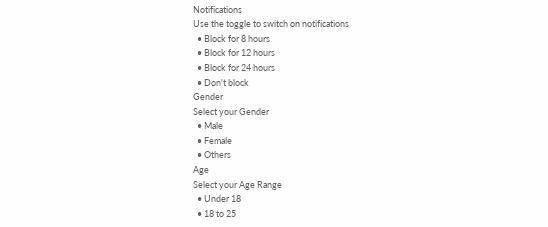Notifications
Use the toggle to switch on notifications
  • Block for 8 hours
  • Block for 12 hours
  • Block for 24 hours
  • Don't block
Gender
Select your Gender
  • Male
  • Female
  • Others
Age
Select your Age Range
  • Under 18
  • 18 to 25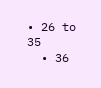• 26 to 35
  • 36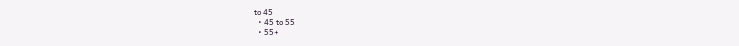to 45
  • 45 to 55
  • 55+